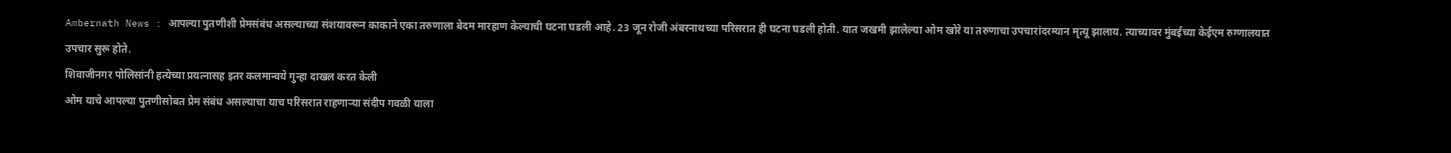Ambernath News : आपल्या पुतणीशी प्रेमसंबंध असल्याच्या संशयावरून काकाने एका तरुणाला बेदम मारहाण केल्याची घटना घडली आहे. 23 जून रोजी अंबरनाथच्या परिसरात ही घटना घडली होती. यात जखमी झालेल्या ओम खोरे या तरुणाचा उपचारांदरम्यान मृत्यू झालाय. त्याच्यावर मुंबईच्या केईएम रुग्णालयात उपचार सुरू होते.
शिवाजीनगर पोलिसांनी हत्येच्या प्रयत्नासह इतर कलमान्वये गुन्हा दाखल करत केली
ओम याचे आपल्या पुतणीसोबत प्रेम संबंध असल्याचा याच परिसरात राहणाऱ्या संदीप गवळी याला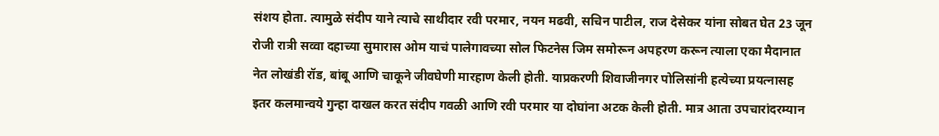संशय होता. त्यामुळे संदीप याने त्याचे साथीदार रवी परमार, नयन मढवी, सचिन पाटील, राज देसेकर यांना सोबत घेत 23 जून रोजी रात्री सव्वा दहाच्या सुमारास ओम याचं पालेगावच्या सोल फिटनेस जिम समोरून अपहरण करून त्याला एका मैदानात नेत लोखंडी रॉड, बांबू आणि चाकूने जीवघेणी मारहाण केली होती. याप्रकरणी शिवाजीनगर पोलिसांनी हत्येच्या प्रयत्नासह इतर कलमान्वये गुन्हा दाखल करत संदीप गवळी आणि रवी परमार या दोघांना अटक केली होती. मात्र आता उपचारांदरम्यान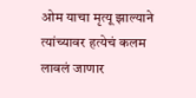ओम याचा मृत्यू झाल्याने त्यांच्यावर हत्येचं कलम लावलं जाणार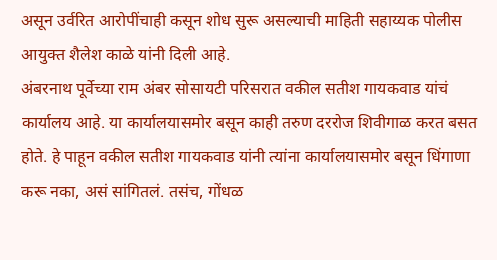असून उर्वरित आरोपींचाही कसून शोध सुरू असल्याची माहिती सहाय्यक पोलीस आयुक्त शैलेश काळे यांनी दिली आहे.
अंबरनाथ पूर्वेच्या राम अंबर सोसायटी परिसरात वकील सतीश गायकवाड यांचं कार्यालय आहे. या कार्यालयासमोर बसून काही तरुण दररोज शिवीगाळ करत बसत होते. हे पाहून वकील सतीश गायकवाड यांनी त्यांना कार्यालयासमोर बसून धिंगाणा करू नका, असं सांगितलं. तसंच, गोंधळ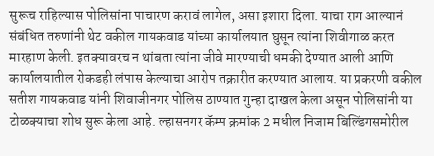सुरूच राहिल्यास पोलिसांना पाचारण करावं लागेल, असा इशारा दिला. याचा राग आल्यानं संबंधित तरुणांनी थेट वकील गायकवाड यांच्या कार्यालयात घुसून त्यांना शिवीगाळ करत मारहाण केली. इतक्यावरच न थांबता त्यांना जीवे मारण्याची धमकी देण्यात आली आणि कार्यालयातील रोकडही लंपास केल्याचा आरोप तक्रारीत करण्यात आलाय. या प्रकरणी वकील सतीश गायकवाड यांनी शिवाजीनगर पोलिस ठाण्यात गुन्हा दाखल केला असून पोलिसांनी या टोळक्याचा शोध सुरू केला आहे. ल्हासनगर कॅम्प क्रमांक 2 मधील निजाम बिल्डिंगसमोरील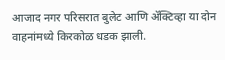आजाद नगर परिसरात बुलेट आणि ॲक्टिव्हा या दोन वाहनांमध्ये किरकोळ धडक झाली.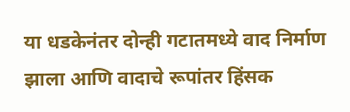या धडकेनंतर दोन्ही गटातमध्ये वाद निर्माण झाला आणि वादाचे रूपांतर हिंसक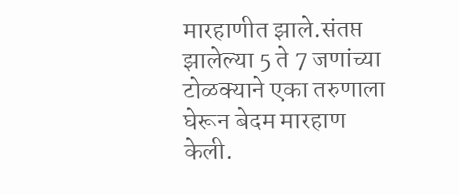मारहाणीत झाले.संतप्त झालेल्या 5 ते 7 जणांच्या टोळक्याने एका तरुणाला घेरून बेदम मारहाण केली.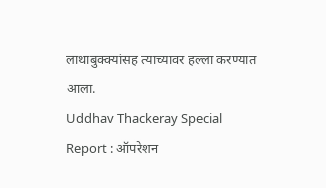लाथाबुक्क्यांसह त्याच्यावर हल्ला करण्यात आला.
Uddhav Thackeray Special Report : ऑपरेशन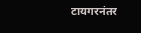टायगरनंतर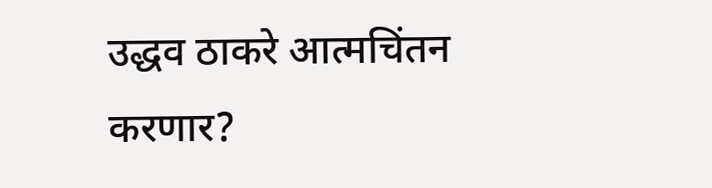उद्धव ठाकरे आत्मचिंतन करणार?